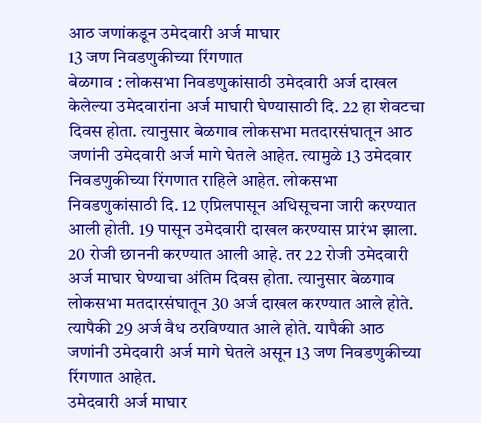आठ जणांकडून उमेदवारी अर्ज माघार
13 जण निवडणुकीच्या रिंगणात
बेळगाव : लोकसभा निवडणुकांसाठी उमेदवारी अर्ज दाखल केलेल्या उमेदवारांना अर्ज माघारी घेण्यासाठी दि. 22 हा शेवटचा दिवस होता. त्यानुसार बेळगाव लोकसभा मतदारसंघातून आठ जणांनी उमेदवारी अर्ज मागे घेतले आहेत. त्यामुळे 13 उमेदवार निवडणुकीच्या रिंगणात राहिले आहेत. लोकसभा निवडणुकांसाठी दि. 12 एप्रिलपासून अधिसूचना जारी करण्यात आली होती. 19 पासून उमेदवारी दाखल करण्यास प्रारंभ झाला. 20 रोजी छाननी करण्यात आली आहे. तर 22 रोजी उमेदवारी अर्ज माघार घेण्याचा अंतिम दिवस होता. त्यानुसार बेळगाव लोकसभा मतदारसंघातून 30 अर्ज दाखल करण्यात आले होते. त्यापैकी 29 अर्ज वैध ठरविण्यात आले होते. यापैकी आठ जणांनी उमेदवारी अर्ज मागे घेतले असून 13 जण निवडणुकीच्या रिंगणात आहेत.
उमेदवारी अर्ज माघार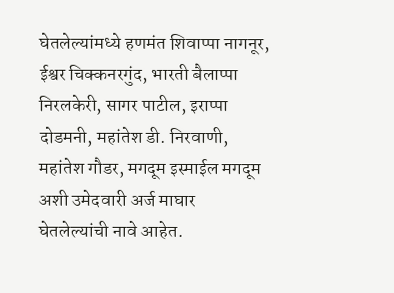घेतलेल्यांमध्ये हणमंत शिवाप्पा नागनूर, ईश्वर चिक्कनरगुंद, भारती बैलाप्पा निरलकेरी, सागर पाटील, इराप्पा दोडमनी, महांतेश डी. निरवाणी, महांतेश गौडर, मगदूम इस्माईल मगदूम अशी उमेदवारी अर्ज माघार घेतलेल्यांची नावे आहेत.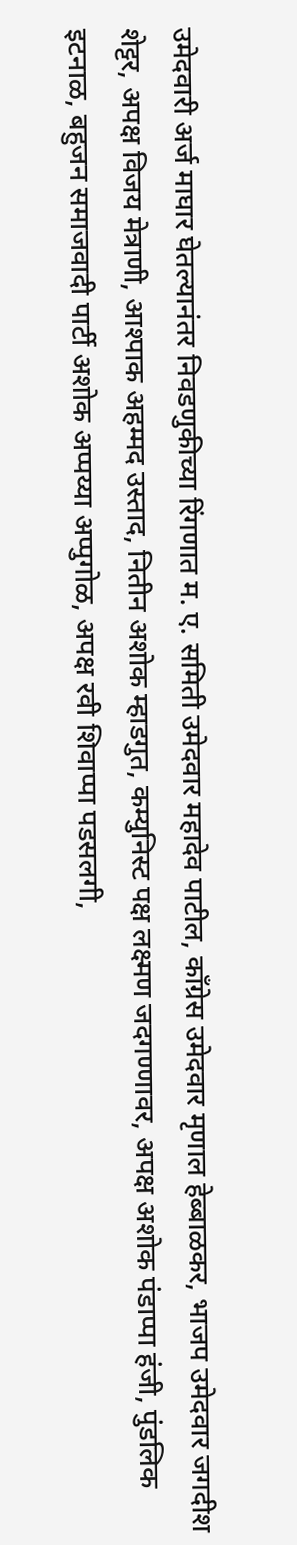उमेदवारी अर्ज माघार घेतल्यानंतर निवडणुकीच्या रिंगणात म. ए. समिती उमेदवार महादेव पाटील, काँग्रेस उमेदवार मृणाल हेब्बाळकर, भाजप उमेदवार जगदीश शेट्टर, अपक्ष विजय मेत्राणी, आश्पाक अहम्मद उस्ताद, नितीन अशोक म्हाडगुत, कम्युनिस्ट पक्ष लक्ष्मण जदगण्णावर, अपक्ष अशोक पंडाप्पा हंजी, पुंडलिक इटनाळ, बहुजन समाजवादी पार्टी अशोक अप्पय्या अप्पुगोळ, अपक्ष रवी शिवाप्पा पडसलगी,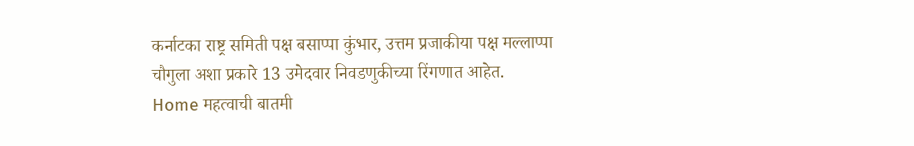कर्नाटका राष्ट्र समिती पक्ष बसाप्पा कुंभार, उत्तम प्रजाकीया पक्ष मल्लाप्पा चौगुला अशा प्रकारे 13 उमेदवार निवडणुकीच्या रिंगणात आहेत.
Home महत्वाची बातमी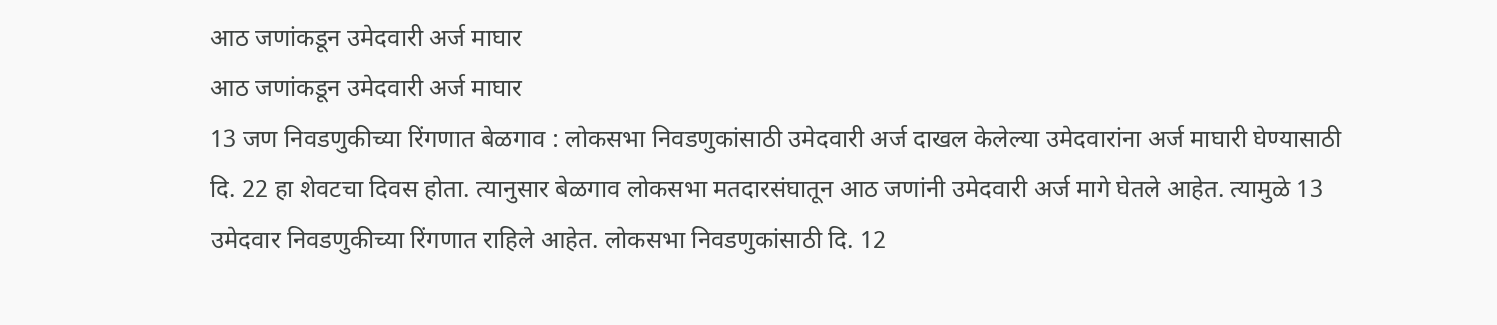आठ जणांकडून उमेदवारी अर्ज माघार
आठ जणांकडून उमेदवारी अर्ज माघार
13 जण निवडणुकीच्या रिंगणात बेळगाव : लोकसभा निवडणुकांसाठी उमेदवारी अर्ज दाखल केलेल्या उमेदवारांना अर्ज माघारी घेण्यासाठी दि. 22 हा शेवटचा दिवस होता. त्यानुसार बेळगाव लोकसभा मतदारसंघातून आठ जणांनी उमेदवारी अर्ज मागे घेतले आहेत. त्यामुळे 13 उमेदवार निवडणुकीच्या रिंगणात राहिले आहेत. लोकसभा निवडणुकांसाठी दि. 12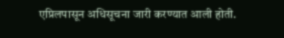एप्रिलपासून अधिसूचना जारी करण्यात आली होती.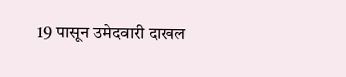19 पासून उमेदवारी दाखल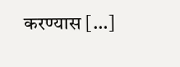करण्यास […]